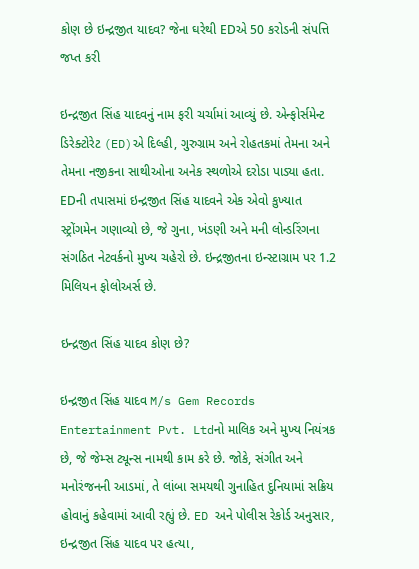કોણ છે ઇન્દ્રજીત યાદવ? જેના ઘરેથી EDએ 50 કરોડની સંપત્તિ જપ્ત કરી

ઇન્દ્રજીત સિંહ યાદવનું નામ ફરી ચર્ચામાં આવ્યું છે. એન્ફોર્સમેન્ટ ડિરેક્ટોરેટ (ED)એ દિલ્હી, ગુરુગ્રામ અને રોહતકમાં તેમના અને તેમના નજીકના સાથીઓના અનેક સ્થળોએ દરોડા પાડ્યા હતા. EDની તપાસમાં ઇન્દ્રજીત સિંહ યાદવને એક એવો કુખ્યાત સ્ટ્રોંગમેન ગણાવ્યો છે, જે ગુના, ખંડણી અને મની લોન્ડરિંગના સંગઠિત નેટવર્કનો મુખ્ય ચહેરો છે. ઇન્દ્રજીતના ઇન્સ્ટાગ્રામ પર 1.2 મિલિયન ફોલોઅર્સ છે.

ઇન્દ્રજીત સિંહ યાદવ કોણ છે?

ઇન્દ્રજીત સિંહ યાદવ M/s Gem Records Entertainment Pvt. Ltdનો માલિક અને મુખ્ય નિયંત્રક છે, જે જેમ્સ ટ્યૂન્સ નામથી કામ કરે છે. જોકે, સંગીત અને મનોરંજનની આડમાં, તે લાંબા સમયથી ગુનાહિત દુનિયામાં સક્રિય હોવાનું કહેવામાં આવી રહ્યું છે. ED અને પોલીસ રેકોર્ડ અનુસાર, ઇન્દ્રજીત સિંહ યાદવ પર હત્યા,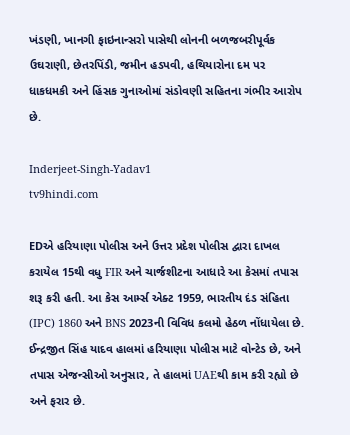ખંડણી, ખાનગી ફાઇનાન્સરો પાસેથી લોનની બળજબરીપૂર્વક ઉઘરાણી, છેતરપિંડી, જમીન હડપવી, હથિયારોના દમ પર ધાકધમકી અને હિંસક ગુનાઓમાં સંડોવણી સહિતના ગંભીર આરોપ છે.

Inderjeet-Singh-Yadav1
tv9hindi.com

EDએ હરિયાણા પોલીસ અને ઉત્તર પ્રદેશ પોલીસ દ્વારા દાખલ કરાયેલ 15થી વધુ FIR અને ચાર્જશીટના આધારે આ કેસમાં તપાસ શરૂ કરી હતી. આ કેસ આર્મ્સ એક્ટ 1959, ભારતીય દંડ સંહિતા (IPC) 1860 અને BNS 2023ની વિવિધ કલમો હેઠળ નોંધાયેલા છે. ઈન્દ્રજીત સિંહ યાદવ હાલમાં હરિયાણા પોલીસ માટે વોન્ટેડ છે, અને તપાસ એજન્સીઓ અનુસાર, તે હાલમાં UAEથી કામ કરી રહ્યો છે અને ફરાર છે.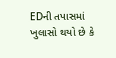EDની તપાસમાં ખુલાસો થયો છે કે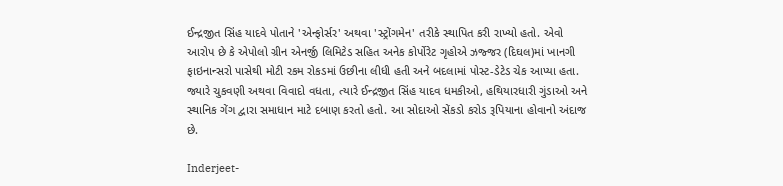ઈન્દ્રજીત સિંહ યાદવે પોતાને 'એન્ફોર્સર' અથવા 'સ્ટ્રોંગમેન' તરીકે સ્થાપિત કરી રાખ્યો હતો. એવો આરોપ છે કે એપોલો ગ્રીન એનર્જી લિમિટેડ સહિત અનેક કોર્પોરેટ ગૃહોએ ઝજ્જર (દિઘલ)માં ખાનગી ફાઇનાન્સરો પાસેથી મોટી રકમ રોકડમાં ઉછીના લીધી હતી અને બદલામાં પોસ્ટ-ડેટેડ ચેક આપ્યા હતા. જ્યારે ચુકવણી અથવા વિવાદો વધતા, ત્યારે ઈન્દ્રજીત સિંહ યાદવ ધમકીઓ, હથિયારધારી ગુંડાઓ અને સ્થાનિક ગેંગ દ્વારા સમાધાન માટે દબાણ કરતો હતો. આ સોદાઓ સેંકડો કરોડ રૂપિયાના હોવાનો અંદાજ છે.

Inderjeet-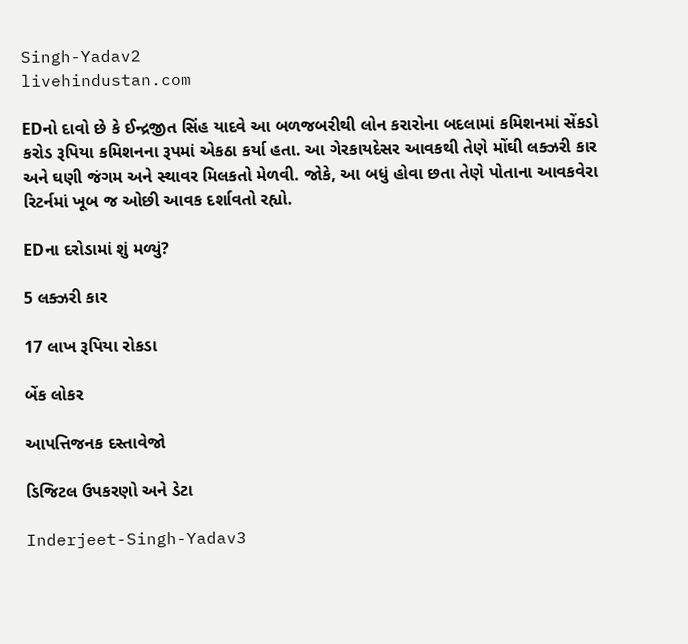Singh-Yadav2
livehindustan.com

EDનો દાવો છે કે ઈન્દ્રજીત સિંહ યાદવે આ બળજબરીથી લોન કરારોના બદલામાં કમિશનમાં સેંકડો કરોડ રૂપિયા કમિશનના રૂપમાં એકઠા કર્યા હતા. આ ગેરકાયદેસર આવકથી તેણે મોંઘી લક્ઝરી કાર અને ઘણી જંગમ અને સ્થાવર મિલકતો મેળવી. જોકે, આ બધું હોવા છતા તેણે પોતાના આવકવેરા રિટર્નમાં ખૂબ જ ઓછી આવક દર્શાવતો રહ્યો.

EDના દરોડામાં શું મળ્યું?

5 લક્ઝરી કાર

17 લાખ રૂપિયા રોકડા

બેંક લોકર

આપત્તિજનક દસ્તાવેજો

ડિજિટલ ઉપકરણો અને ડેટા

Inderjeet-Singh-Yadav3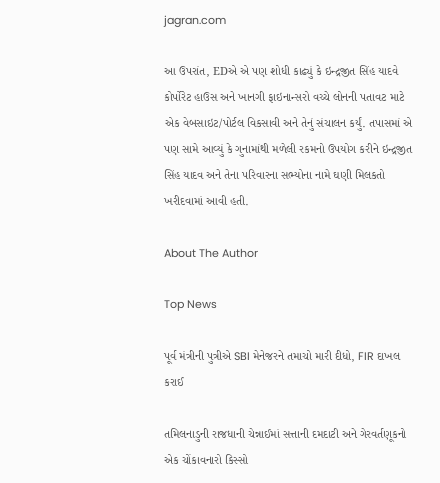jagran.com

આ ઉપરાંત, EDએ એ પણ શોધી કાઢ્યું કે ઇન્દ્રજીત સિંહ યાદવે કોર્પોરેટ હાઉસ અને ખાનગી ફાઇનાન્સરો વચ્ચે લોનની પતાવટ માટે એક વેબસાઇટ/પોર્ટલ વિકસાવી અને તેનું સંચાલન કર્યું. તપાસમાં એ પણ સામે આવ્યું કે ગુનામાંથી મળેલી રકમનો ઉપયોગ કરીને ઇન્દ્રજીત સિંહ યાદવ અને તેના પરિવારના સભ્યોના નામે ઘણી મિલકતો ખરીદવામાં આવી હતી.

About The Author

Top News

પૂર્વ મંત્રીની પુત્રીએ SBI મેનેજરને તમાચો મારી દીધો, FIR દાખલ કરાઈ

તમિલનાડુની રાજધાની ચેન્નાઈમાં સત્તાની દમદાટી અને ગેરવર્તણૂકનો એક ચોંકાવનારો કિસ્સો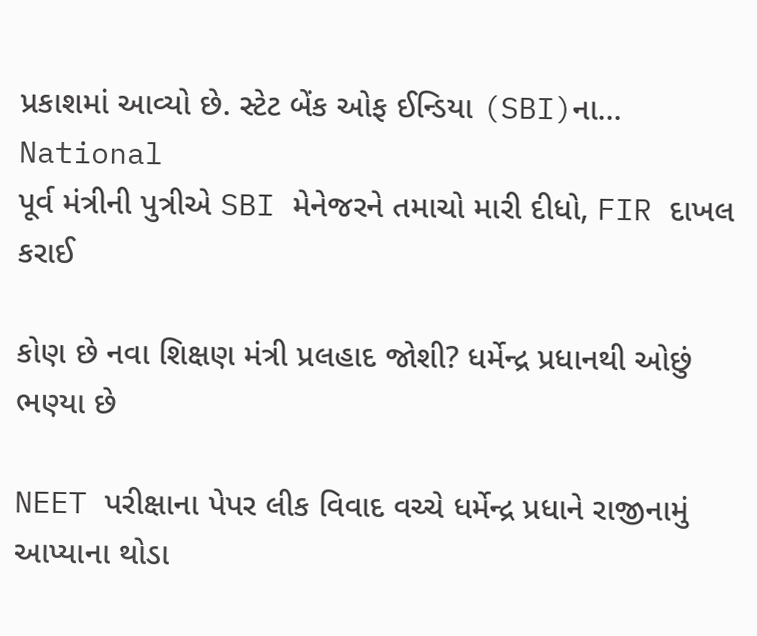પ્રકાશમાં આવ્યો છે. સ્ટેટ બેંક ઓફ ઈન્ડિયા (SBI)ના...
National
પૂર્વ મંત્રીની પુત્રીએ SBI મેનેજરને તમાચો મારી દીધો, FIR દાખલ કરાઈ

કોણ છે નવા શિક્ષણ મંત્રી પ્રલહાદ જોશી? ધર્મેન્દ્ર પ્રધાનથી ઓછું ભણ્યા છે

NEET પરીક્ષાના પેપર લીક વિવાદ વચ્ચે ધર્મેન્દ્ર પ્રધાને રાજીનામું આપ્યાના થોડા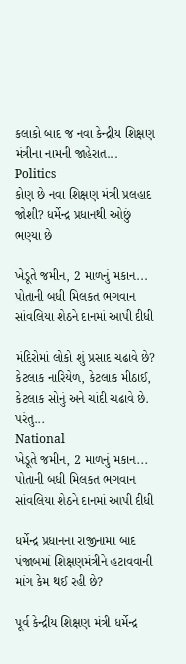કલાકો બાદ જ નવા કેન્દ્રીય શિક્ષણ મંત્રીના નામની જાહેરાત...
Politics
કોણ છે નવા શિક્ષણ મંત્રી પ્રલહાદ જોશી? ધર્મેન્દ્ર પ્રધાનથી ઓછું ભણ્યા છે

ખેડૂતે જમીન, 2 માળનું મકાન... પોતાની બધી મિલકત ભગવાન સાંવલિયા શેઠને દાનમાં આપી દીધી

મંદિરોમાં લોકો શું પ્રસાદ ચઢાવે છે? કેટલાક નારિયેળ, કેટલાક મીઠાઈ, કેટલાક સોનું અને ચાંદી ચઢાવે છે. પરંતુ...
National
ખેડૂતે જમીન, 2 માળનું મકાન... પોતાની બધી મિલકત ભગવાન સાંવલિયા શેઠને દાનમાં આપી દીધી

ધર્મેન્દ્ર પ્રધાનના રાજીનામા બાદ પંજાબમાં શિક્ષણમંત્રીને હટાવવાની માંગ કેમ થઈ રહી છે?

પૂર્વ કેન્દ્રીય શિક્ષણ મંત્રી ધર્મેન્દ્ર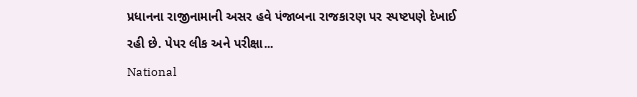પ્રધાનના રાજીનામાની અસર હવે પંજાબના રાજકારણ પર સ્પષ્ટપણે દેખાઈ રહી છે. પેપર લીક અને પરીક્ષા...
National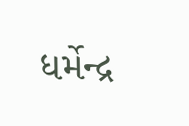ધર્મેન્દ્ર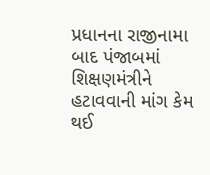પ્રધાનના રાજીનામા બાદ પંજાબમાં શિક્ષણમંત્રીને હટાવવાની માંગ કેમ થઈ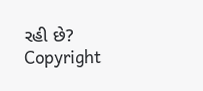રહી છે?
Copyright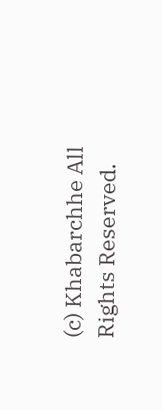(c) Khabarchhe All Rights Reserved.